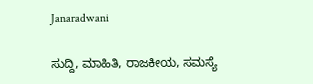Janaradwani

ಸುದ್ದಿ, ಮಾಹಿತಿ, ರಾಜಕೀಯ, ಸಮಸ್ಯೆ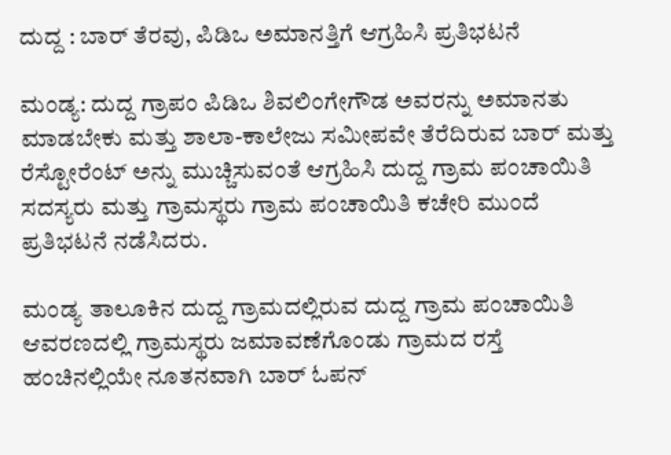ದುದ್ದ : ಬಾರ್ ತೆರವು, ಪಿಡಿಒ ಅಮಾನತ್ತಿಗೆ ಆಗ್ರಹಿಸಿ ಪ್ರತಿಭಟನೆ

ಮಂಡ್ಯ: ದುದ್ದ ಗ್ರಾಪಂ ಪಿಡಿಒ ಶಿವಲಿಂಗೇಗೌಡ ಅವರನ್ನು ಅಮಾನತು ಮಾಡಬೇಕು ಮತ್ತು ಶಾಲಾ-ಕಾಲೇಜು ಸಮೀಪವೇ ತೆರೆದಿರುವ ಬಾರ್ ಮತ್ತು ರೆಸ್ಟೋರೆಂಟ್ ಅನ್ನು ಮುಚ್ಚಿಸುವಂತೆ ಆಗ್ರಹಿಸಿ ದುದ್ದ ಗ್ರಾಮ ಪಂಚಾಯಿತಿ ಸದಸ್ಯರು ಮತ್ತು ಗ್ರಾಮಸ್ಥರು ಗ್ರಾಮ ಪಂಚಾಯಿತಿ ಕಚೇರಿ ಮುಂದೆ ಪ್ರತಿಭಟನೆ ನಡೆಸಿದರು.

ಮಂಡ್ಯ ತಾಲೂಕಿನ ದುದ್ದ ಗ್ರಾಮದಲ್ಲಿರುವ ದುದ್ದ ಗ್ರಾಮ ಪಂಚಾಯಿತಿ ಆವರಣದಲ್ಲಿ ಗ್ರಾಮಸ್ಥರು ಜಮಾವಣೆಗೊಂಡು ಗ್ರಾಮದ ರಸ್ತೆ ಹಂಚಿನಲ್ಲಿಯೇ ನೂತನವಾಗಿ ಬಾರ್ ಓಪನ್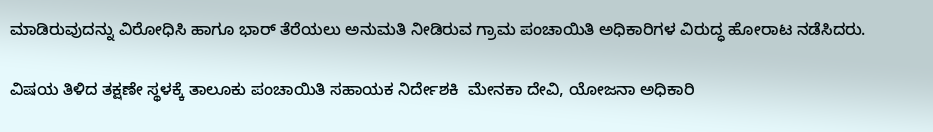ಮಾಡಿರುವುದನ್ನು ವಿರೋಧಿಸಿ ಹಾಗೂ ಭಾರ್ ತೆರೆಯಲು ಅನುಮತಿ ನೀಡಿರುವ ಗ್ರಾಮ ಪಂಚಾಯಿತಿ ಅಧಿಕಾರಿಗಳ ವಿರುದ್ಧ ಹೋರಾಟ ನಡೆಸಿದರು.

ವಿಷಯ ತಿಳಿದ ತಕ್ಷಣೇ ಸ್ಥಳಕ್ಕೆ ತಾಲೂಕು ಪಂಚಾಯಿತಿ ಸಹಾಯಕ ನಿರ್ದೇಶಕಿ  ಮೇನಕಾ ದೇವಿ, ಯೋಜನಾ ಅಧಿಕಾರಿ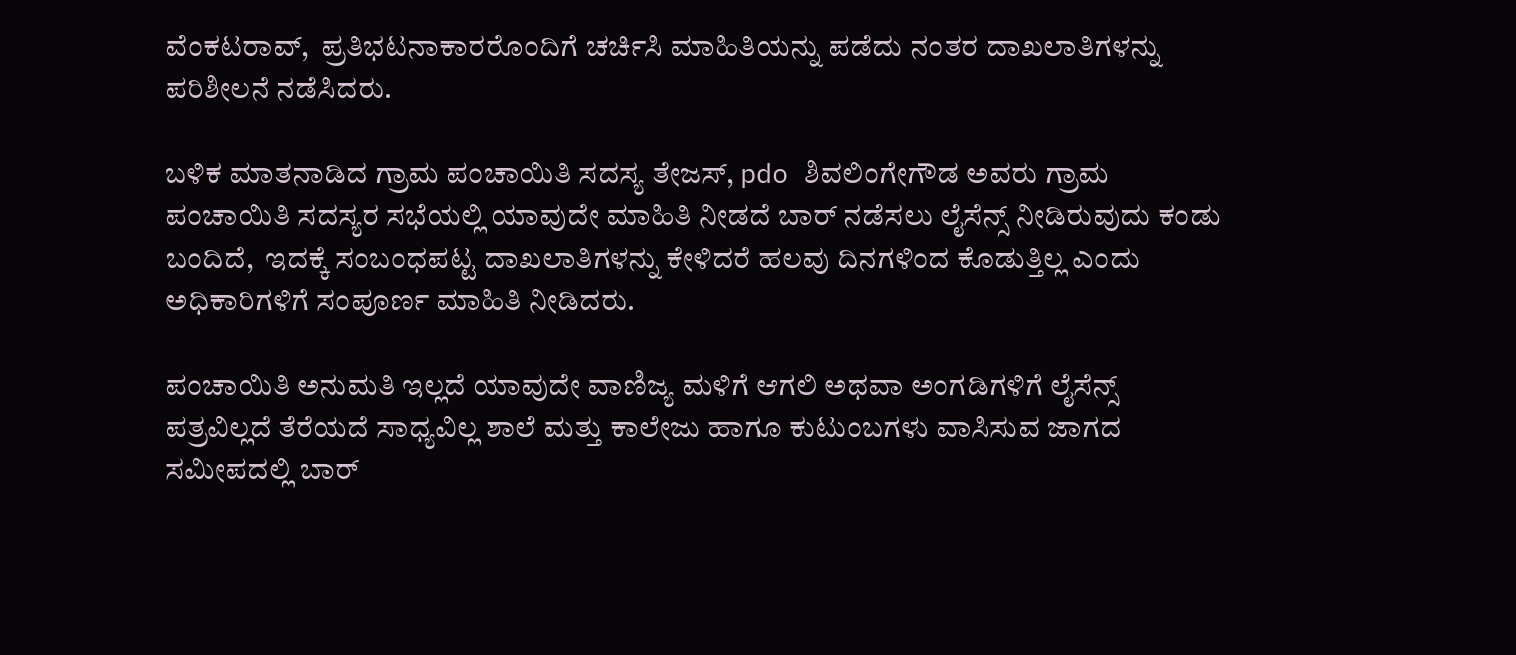ವೆಂಕಟರಾವ್,  ಪ್ರತಿಭಟನಾಕಾರರೊಂದಿಗೆ ಚರ್ಚಿಸಿ ಮಾಹಿತಿಯನ್ನು ಪಡೆದು ನಂತರ ದಾಖಲಾತಿಗಳನ್ನು ಪರಿಶೀಲನೆ ನಡೆಸಿದರು.

ಬಳಿಕ ಮಾತನಾಡಿದ ಗ್ರಾಮ ಪಂಚಾಯಿತಿ ಸದಸ್ಯ ತೇಜಸ್, pdo ಶಿವಲಿಂಗೇಗೌಡ ಅವರು ಗ್ರಾಮ ಪಂಚಾಯಿತಿ ಸದಸ್ಯರ ಸಭೆಯಲ್ಲಿ ಯಾವುದೇ ಮಾಹಿತಿ ನೀಡದೆ ಬಾರ್ ನಡೆಸಲು ಲೈಸೆನ್ಸ್ ನೀಡಿರುವುದು ಕಂಡು ಬಂದಿದೆ,  ಇದಕ್ಕೆ ಸಂಬಂಧಪಟ್ಟ ದಾಖಲಾತಿಗಳನ್ನು ಕೇಳಿದರೆ ಹಲವು ದಿನಗಳಿಂದ ಕೊಡುತ್ತಿಲ್ಲ ಎಂದು ಅಧಿಕಾರಿಗಳಿಗೆ ಸಂಪೂರ್ಣ ಮಾಹಿತಿ ನೀಡಿದರು.

ಪಂಚಾಯಿತಿ ಅನುಮತಿ ಇಲ್ಲದೆ ಯಾವುದೇ ವಾಣಿಜ್ಯ ಮಳಿಗೆ ಆಗಲಿ ಅಥವಾ ಅಂಗಡಿಗಳಿಗೆ ಲೈಸೆನ್ಸ್ ಪತ್ರವಿಲ್ಲದೆ ತೆರೆಯದೆ ಸಾಧ್ಯವಿಲ್ಲ ಶಾಲೆ ಮತ್ತು ಕಾಲೇಜು ಹಾಗೂ ಕುಟುಂಬಗಳು ವಾಸಿಸುವ ಜಾಗದ ಸಮೀಪದಲ್ಲಿ ಬಾರ್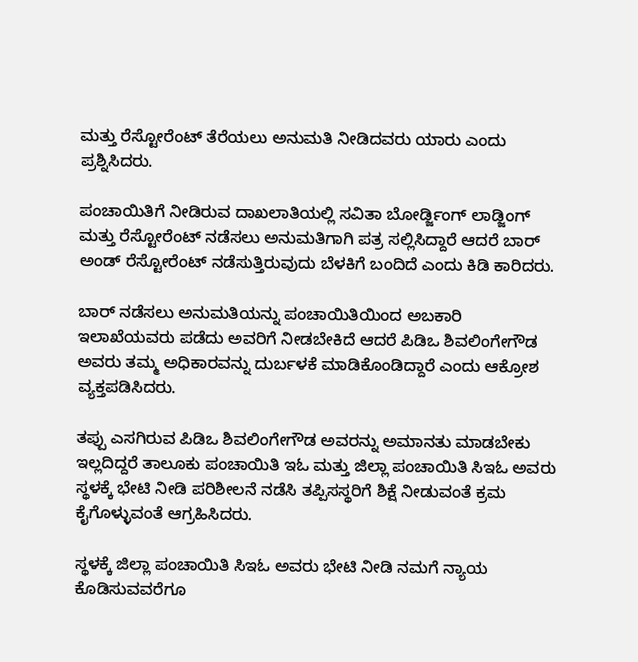ಮತ್ತು ರೆಸ್ಟೋರೆಂಟ್ ತೆರೆಯಲು ಅನುಮತಿ ನೀಡಿದವರು ಯಾರು ಎಂದು ಪ್ರಶ್ನಿಸಿದರು.

ಪಂಚಾಯಿತಿಗೆ ನೀಡಿರುವ ದಾಖಲಾತಿಯಲ್ಲಿ ಸವಿತಾ ಬೋರ್ಡ್ಜಿಂಗ್ ಲಾಡ್ಜಿಂಗ್ ಮತ್ತು ರೆಸ್ಟೋರೆಂಟ್ ನಡೆಸಲು ಅನುಮತಿಗಾಗಿ ಪತ್ರ ಸಲ್ಲಿಸಿದ್ದಾರೆ ಆದರೆ ಬಾರ್ ಅಂಡ್ ರೆಸ್ಟೋರೆಂಟ್ ನಡೆಸುತ್ತಿರುವುದು ಬೆಳಕಿಗೆ ಬಂದಿದೆ ಎಂದು ಕಿಡಿ ಕಾರಿದರು.

ಬಾರ್ ನಡೆಸಲು ಅನುಮತಿಯನ್ನು ಪಂಚಾಯಿತಿಯಿಂದ ಅಬಕಾರಿ ಇಲಾಖೆಯವರು ಪಡೆದು ಅವರಿಗೆ ನೀಡಬೇಕಿದೆ ಆದರೆ ಪಿಡಿಒ ಶಿವಲಿಂಗೇಗೌಡ ಅವರು ತಮ್ಮ ಅಧಿಕಾರವನ್ನು ದುರ್ಬಳಕೆ ಮಾಡಿಕೊಂಡಿದ್ದಾರೆ ಎಂದು ಆಕ್ರೋಶ ವ್ಯಕ್ತಪಡಿಸಿದರು.

ತಪ್ಪು ಎಸಗಿರುವ ಪಿಡಿಒ ಶಿವಲಿಂಗೇಗೌಡ ಅವರನ್ನು ಅಮಾನತು ಮಾಡಬೇಕು ಇಲ್ಲದಿದ್ದರೆ ತಾಲೂಕು ಪಂಚಾಯಿತಿ ಇಓ ಮತ್ತು ಜಿಲ್ಲಾ ಪಂಚಾಯಿತಿ ಸಿಇಓ ಅವರು ಸ್ಥಳಕ್ಕೆ ಭೇಟಿ ನೀಡಿ ಪರಿಶೀಲನೆ ನಡೆಸಿ ತಪ್ಪಿಸಸ್ಥರಿಗೆ ಶಿಕ್ಷೆ ನೀಡುವಂತೆ ಕ್ರಮ ಕೈಗೊಳ್ಳುವಂತೆ ಆಗ್ರಹಿಸಿದರು.

ಸ್ಥಳಕ್ಕೆ ಜಿಲ್ಲಾ ಪಂಚಾಯಿತಿ ಸಿಇಓ ಅವರು ಭೇಟಿ ನೀಡಿ ನಮಗೆ ನ್ಯಾಯ ಕೊಡಿಸುವವರೆಗೂ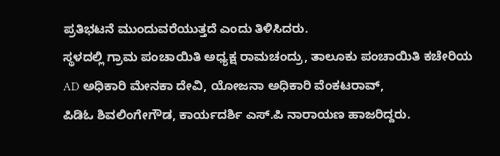ಪ್ರತಿಭಟನೆ ಮುಂದುವರೆಯುತ್ತದೆ ಎಂದು ತಿಳಿಸಿದರು.
ಸ್ಥಳದಲ್ಲಿ ಗ್ರಾಮ ಪಂಚಾಯಿತಿ ಅಧ್ಯಕ್ಷ ರಾಮಚಂದ್ರು, ತಾಲೂಕು ಪಂಚಾಯಿತಿ ಕಚೇರಿಯ AD ಅಧಿಕಾರಿ ಮೇನಕಾ ದೇವಿ, ಯೋಜನಾ ಅಧಿಕಾರಿ ವೆಂಕಟರಾವ್,
ಪಿಡಿಓ ಶಿವಲಿಂಗೇಗೌಡ, ಕಾರ್ಯದರ್ಶಿ ಎಸ್‌.ಪಿ ನಾರಾಯಣ ಹಾಜರಿದ್ದರು.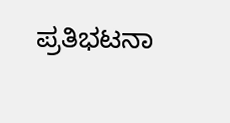ಪ್ರತಿಭಟನಾ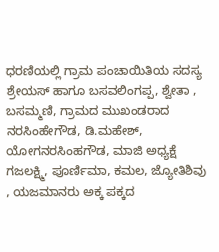ಧರಣಿಯಲ್ಲಿ ಗ್ರಾಮ ಪಂಚಾಯಿತಿಯ ಸದಸ್ಯ ಶ್ರೇಯಸ್ ಹಾಗೂ ಬಸವಲಿಂಗಪ್ಪ, ಶ್ವೇತಾ , ಬಸಮ್ಮಣಿ, ಗ್ರಾಮದ ಮುಖಂಡರಾದ ನರಸಿಂಹೇಗೌಡ, ಡಿ.ಮಹೇಶ್, ಯೋಗನರಸಿಂಹಗೌಡ, ಮಾಜಿ ಅಧ್ಯಕ್ಷೆ ಗಜಲಕ್ಷ್ಮಿ, ಪೂರ್ಣಿಮಾ, ಕಮಲ, ಜ್ಯೋತಿಶಿವು , ಯಜಮಾನರು ಅಕ್ಕ ಪಕ್ಕದ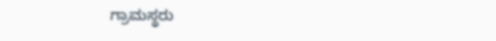ಗ್ರಾಮಸ್ಥರು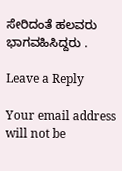ಸೇರಿದಂತೆ ಹಲವರು ಭಾಗವಹಿಸಿದ್ದರು .

Leave a Reply

Your email address will not be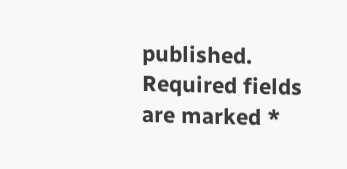published. Required fields are marked *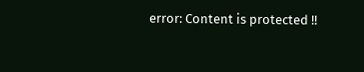error: Content is protected !!